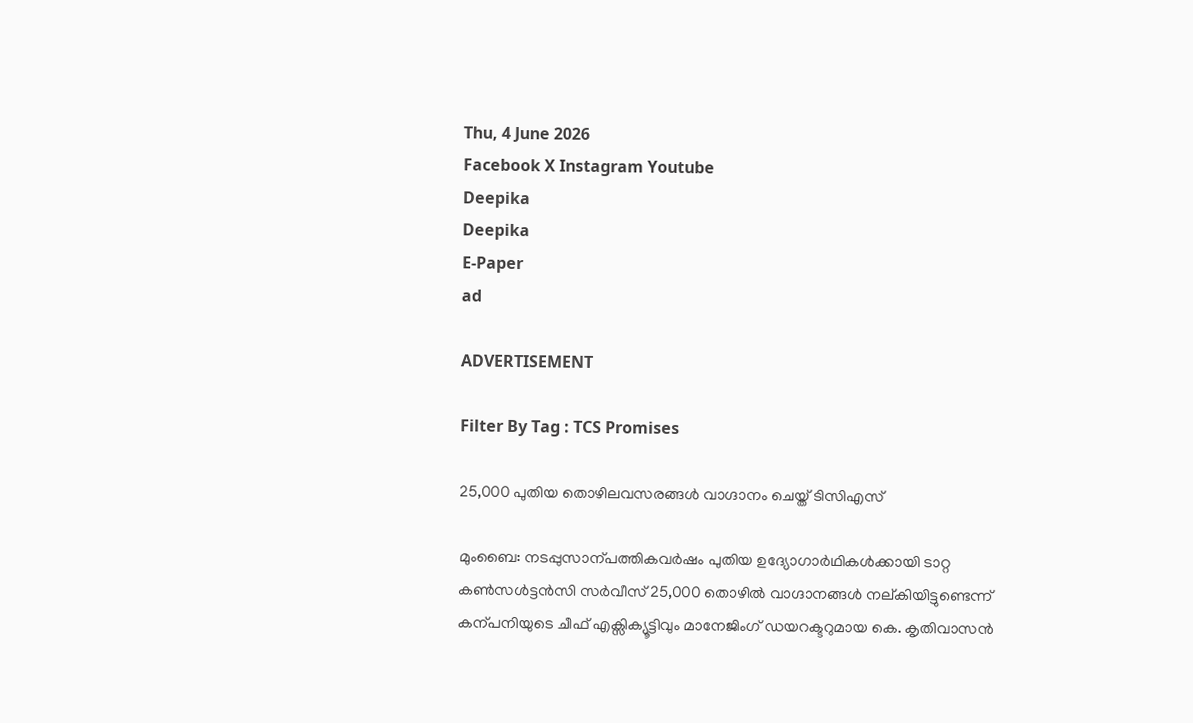Thu, 4 June 2026
Facebook X Instagram Youtube
Deepika
Deepika
E-Paper
ad

ADVERTISEMENT

Filter By Tag : TCS Promises

25,000 പുതിയ തൊഴിലവസരങ്ങൾ വാഗ്ദാനം ചെയ്ത് ടിസിഎസ്

മുംബൈ: നടപ്പുസാന്പത്തികവർഷം പുതിയ ഉദ്യോഗാർഥികൾക്കായി ടാറ്റ കണ്‍സൾട്ടൻസി സർവീസ് 25,000 തൊഴിൽ വാഗ്ദാനങ്ങൾ നല്കിയിട്ടുണ്ടെന്ന് കന്പനിയുടെ ചീഫ് എക്സിക്യൂട്ടിവും മാനേജിംഗ് ഡയറക്ടറുമായ കെ. കൃതിവാസൻ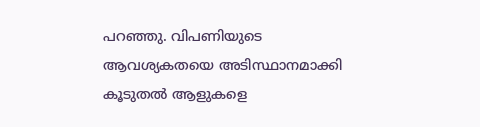പറഞ്ഞു. വിപണിയുടെ ആവശ്യകതയെ അടിസ്ഥാനമാക്കി കൂടുതൽ ആളുകളെ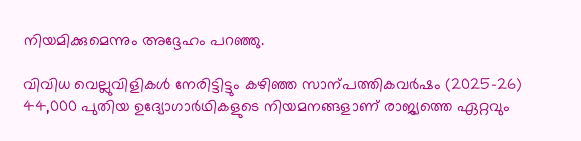നിയമിക്കുമെന്നും അദ്ദേഹം പറഞ്ഞു.

വിവിധ വെല്ലുവിളികൾ നേരിട്ടിട്ടും കഴിഞ്ഞ സാന്പത്തികവർഷം (2025-26) 44,000 പുതിയ ഉദ്യോഗാർഥികളുടെ നിയമനങ്ങളാണ് രാജ്യത്തെ ഏറ്റവും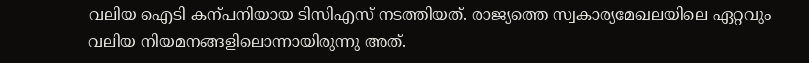വലിയ ഐടി കന്പനിയായ ടിസിഎസ് നടത്തിയത്. രാജ്യത്തെ സ്വകാര്യമേഖലയിലെ ഏറ്റവും വലിയ നിയമനങ്ങളിലൊന്നായിരുന്നു അത്.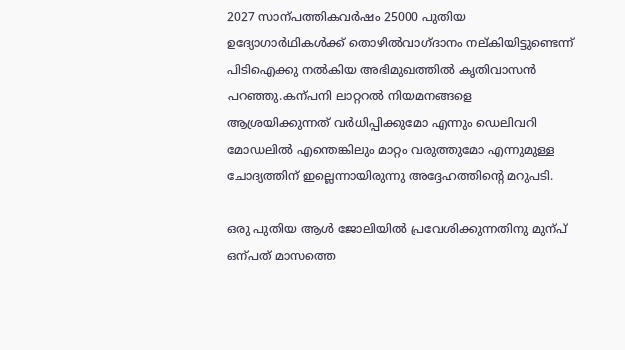2027 സാന്പത്തികവർഷം 25000 പുതിയ ഉദ്യോഗാർഥികൾക്ക് തൊഴിൽവാഗ്ദാനം നല്കിയിട്ടുണ്ടെന്ന് പിടിഐക്കു നൽകിയ അഭിമുഖത്തിൽ കൃതിവാസൻ പറഞ്ഞു.കന്പനി ലാറ്ററൽ നിയമനങ്ങളെ ആശ്രയിക്കുന്നത് വർധിപ്പിക്കുമോ എന്നും ഡെലിവറി മോഡലിൽ എന്തെങ്കിലും മാറ്റം വരുത്തുമോ എന്നുമുള്ള ചോദ്യത്തിന് ഇല്ലെന്നായിരുന്നു അദ്ദേഹത്തിന്‍റെ മറുപടി.

ഒരു പുതിയ ആൾ ജോലിയിൽ പ്രവേശിക്കുന്നതിനു മുന്പ് ഒന്പത് മാസത്തെ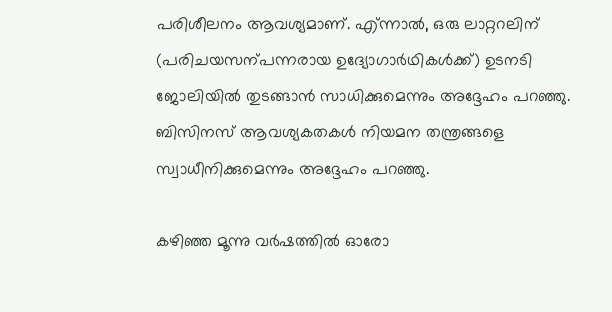പരിശീലനം ആവശ്യമാണ്. എ്ന്നാൽ, ഒരു ലാറ്ററലിന് (പരിചയസന്പന്നരായ ഉദ്യോഗാർഥികൾക്ക്) ഉടനടി ജോലിയിൽ തുടങ്ങാൻ സാധിക്കുമെന്നും അദ്ദേഹം പറഞ്ഞു. ബിസിനസ് ആവശ്യകതകൾ നിയമന തന്ത്രങ്ങളെ സ്വാധീനിക്കുമെന്നും അദ്ദേഹം പറഞ്ഞു.

കഴിഞ്ഞ മൂന്നു വർഷത്തിൽ ഓരോ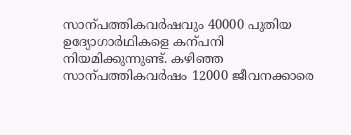സാന്പത്തികവർഷവും 40000 പുതിയ ഉദ്യോഗാർഥികളെ കന്പനി നിയമിക്കുന്നുണ്ട്. കഴിഞ്ഞ സാന്പത്തികവർഷം 12000 ജീവനക്കാരെ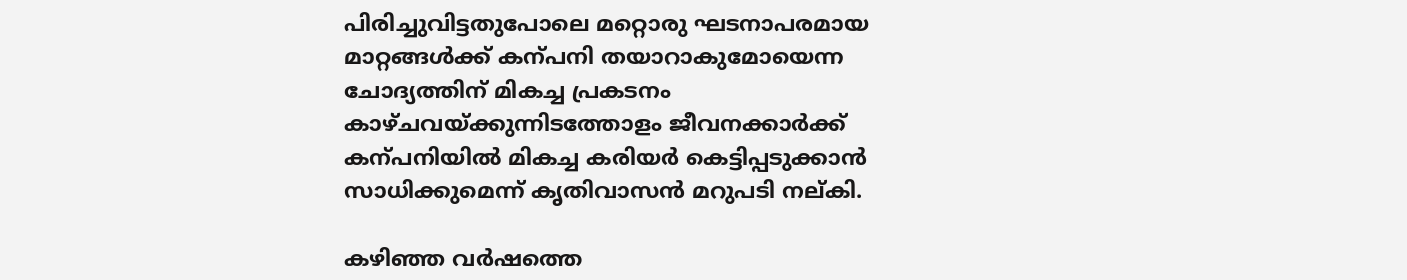പിരിച്ചുവിട്ടതുപോലെ മറ്റൊരു ഘടനാപരമായ മാറ്റങ്ങൾക്ക് കന്പനി തയാറാകുമോയെന്ന ചോദ്യത്തിന് മികച്ച പ്രകടനം കാഴ്ചവയ്ക്കുന്നിടത്തോളം ജീവനക്കാർക്ക് കന്പനിയിൽ മികച്ച കരിയർ കെട്ടിപ്പടുക്കാൻ സാധിക്കുമെന്ന് കൃതിവാസൻ മറുപടി നല്കി.

കഴിഞ്ഞ വർഷത്തെ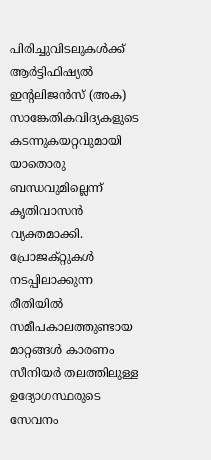പിരിച്ചുവിടലുകൾക്ക് ആർട്ടിഫിഷ്യൽ ഇന്‍റലിജൻസ് (അക) സാങ്കേതികവിദ്യകളുടെ കടന്നുകയറ്റവുമായി യാതൊരു ബന്ധവുമില്ലെന്ന് കൃതിവാസൻ വ്യക്തമാക്കി. പ്രോജക്റ്റുകൾ നടപ്പിലാക്കുന്ന രീതിയിൽ സമീപകാലത്തുണ്ടായ മാറ്റങ്ങൾ കാരണം സീനിയർ തലത്തിലുള്ള ഉദ്യോഗസ്ഥരുടെ സേവനം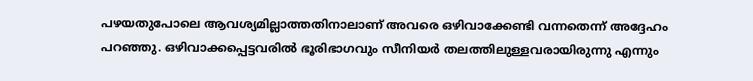പഴയതുപോലെ ആവശ്യമില്ലാത്തതിനാലാണ് അവരെ ഒഴിവാക്കേണ്ടി വന്നതെന്ന് അദ്ദേഹം പറഞ്ഞു. ഒഴിവാക്കപ്പെട്ടവരിൽ ഭൂരിഭാഗവും സീനിയർ തലത്തിലുള്ളവരായിരുന്നു എന്നും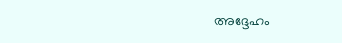അദ്ദേഹം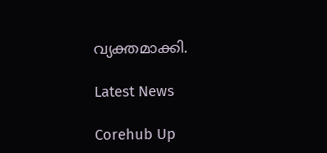വ്യക്തമാക്കി.

Latest News

Corehub Up